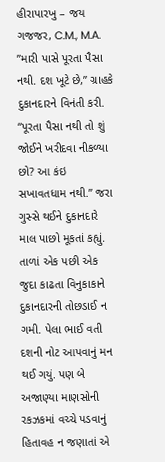હીરાપારખુ – જય ગજજર, C.M., M.A.
”મારી પાસે પૂરતા પૈસા નથી. દશ ખૂટે છે,” ગ્રાહકે દુકાનદારને વિનંતી કરી.
“પૂરતા પૈસા નથી તો શું જોઈને ખરીદવા નીકળ્યા છો? આ કંઇ સખાવતધામ નથી.” જરા ગુસ્સે થઈને દુકાનદારે માલ પાછો મૂકતાં કહ્યું.
તાળાં એક પછી એક જુદા કાઢતા વિનુકાકાને દુકાનદારની તોછડાઈ ન ગમી. પેલા ભાઈ વતી દશની નોટ આપવાનું મન થઈ ગયું. પણ બે અજાણ્યા માણસોની રકઝકમાં વચ્ચે પડવાનું હિતાવહ ન જણાતાં એ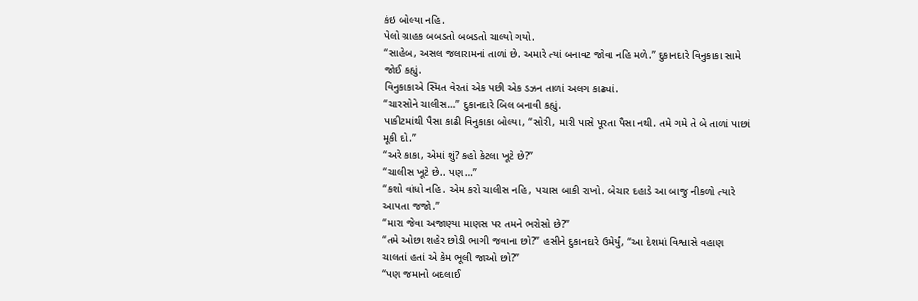કંઇ બોલ્યા નહિ.
પેલો ગ્રાહક બબડતો બબડતો ચાલ્યો ગયો.
“સાહેબ, અસલ જલારામનાં તાળાં છે. અમારે ત્યાં બનાવટ જોવા નહિ મળે.” દુકાનદારે વિનુકાકા સામે જોઈ કહ્યું.
વિનુકાકાએ સ્મિત વેરતાં એક પછી એક ડઝન તાળાં અલગ કાઢ્યાં.
“ચારસોને ચાલીસ…” દુકાનદારે બિલ બનાવી કહ્યું.
પાકીટમાંથી પૈસા કાઢી વિનુકાકા બોલ્યા, “સોરી, મારી પાસે પૂરતા પૈસા નથી. તમે ગમે તે બે તાળાં પાછાં મૂકી દો.”
“અરે કાકા, એમાં શું? કહો કેટલા ખૂટે છે?”
“ચાલીસ ખૂટે છે.. પણ…”
“કશો વાંધો નહિ. એમ કરો ચાલીસ નહિ, પચાસ બાકી રાખો. બેચાર દહાડે આ બાજુ નીકળો ત્યારે આપતા જજો.”
“મારા જેવા અજાણ્યા માણસ પર તમને ભરોસો છે?”
“તમે ઓછા શહેર છોડી ભાગી જવાના છો?” હસીને દુકાનદારે ઉમેર્યું, “આ દેશમાં વિશ્વાસે વહાણ ચાલતાં હતાં એ કેમ ભૂલી જાઓ છો?”
“પણ જમાનો બદલાઈ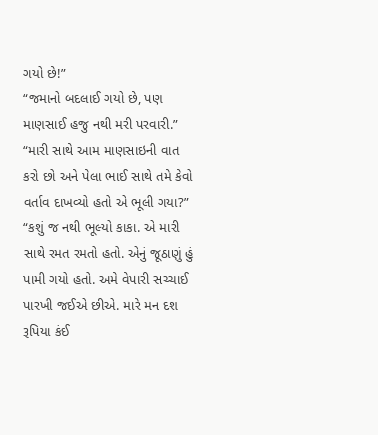ગયો છે!”
“જમાનો બદલાઈ ગયો છે, પણ માણસાઈ હજુ નથી મરી પરવારી.”
“મારી સાથે આમ માણસાઇની વાત કરો છો અને પેલા ભાઈ સાથે તમે કેવો વર્તાવ દાખવ્યો હતો એ ભૂલી ગયા?”
“કશું જ નથી ભૂલ્યો કાકા. એ મારી સાથે રમત રમતો હતો. એનું જૂઠાણું હું પામી ગયો હતો. અમે વેપારી સચ્ચાઈ પારખી જઈએ છીએ. મારે મન દશ રૂપિયા કંઈ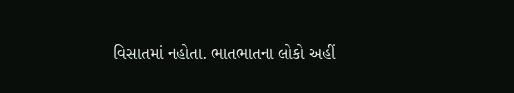વિસાતમાં નહોતા. ભાતભાતના લોકો અહીં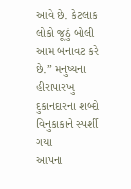આવે છે. કેટલાક લોકો જૂઠું બોલી આમ બનાવટ કરે છે.” મનુષ્યના હીરાપારખુ દુકાનદારના શબ્દો વિનુકાકાને સ્પર્શી ગયા
આપના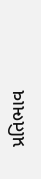પ્રતિભાવ